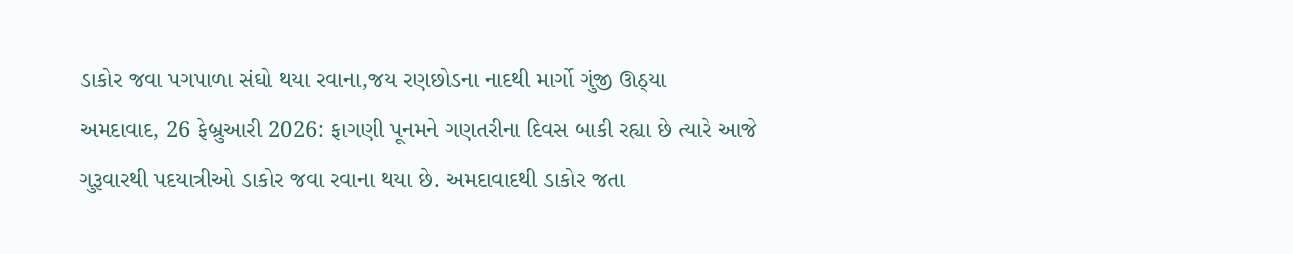ડાકોર જવા પગપાળા સંઘો થયા રવાના,જય રણછોડના નાદથી માર્ગો ગુંજી ઊઠ્યા
અમદાવાદ, 26 ફેબ્રુઆરી 2026: ફાગણી પૂનમને ગણતરીના દિવસ બાકી રહ્યા છે ત્યારે આજે ગુરૂવારથી પદયાત્રીઓ ડાકોર જવા રવાના થયા છે. અમદાવાદથી ડાકોર જતા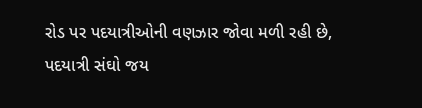રોડ પર પદયાત્રીઓની વણઝાર જોવા મળી રહી છે, પદયાત્રી સંઘો જય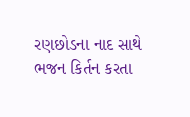રણછોડના નાદ સાથે ભજન કિર્તન કરતા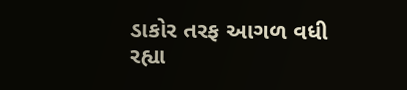ડાકોર તરફ આગળ વધી રહ્યા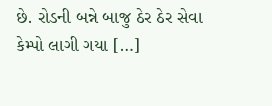છે. રોડની બન્ને બાજુ ઠેર ઠેર સેવા કેમ્પો લાગી ગયા […]